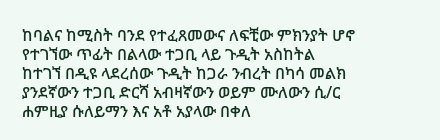ከባልና ከሚስት ባንደ የተፈጸመውና ለፍቺው ምክንያት ሆኖ የተገኘው ጥፊት በልላው ተጋቢ ላይ ጉዲት አስከትል ከተገኘ በዲዩ ላደረሰው ጉዲት ከጋራ ንብረት በካሳ መልክ ያንደኛውን ተጋቢ ድርሻ አብዛኛውን ወይም ሙለውን ሲ/ር ሐምዚያ ሱለይማን እና አቶ አያላው በቀለ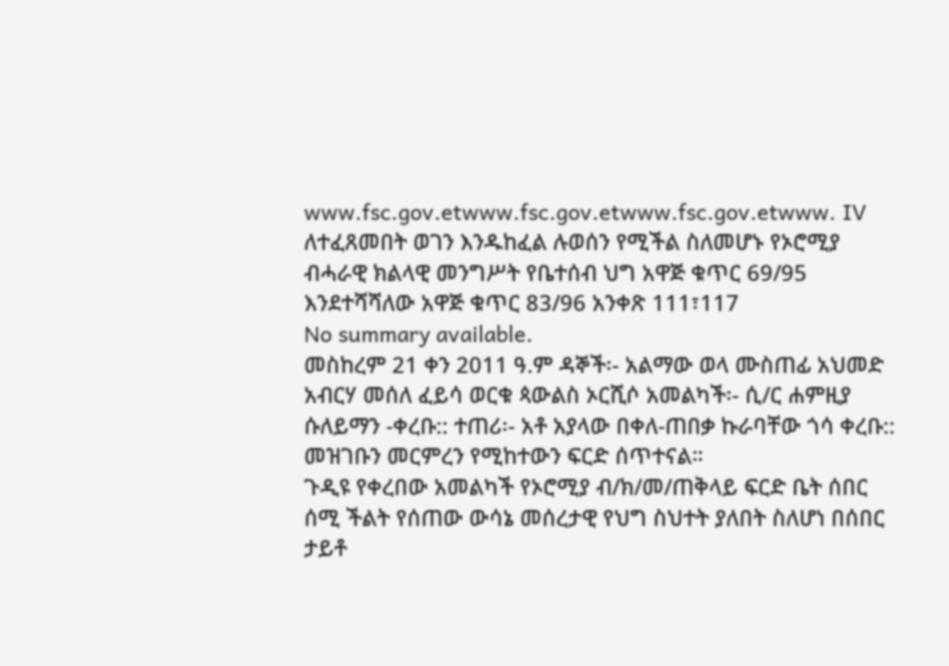www.fsc.gov.etwww.fsc.gov.etwww.fsc.gov.etwww. IV ለተፈጸመበት ወገን እንዱከፈል ሉወሰን የሚችል ስለመሆኑ የኦሮሚያ ብሓራዊ ክልላዊ መንግሥት የቤተሰብ ህግ አዋጅ ቁጥር 69/95 እንደተሻሻለው አዋጅ ቁጥር 83/96 አንቀጽ 111፣117
No summary available.
መስከረም 21 ቀን 2011 ዓ.ም ዳኞች፡- አልማው ወላ ሙስጠፊ አህመድ አብርሃ መሰለ ፈይሳ ወርቁ ጳውልስ ኦርሺሶ አመልካች፡- ሲ/ር ሐምዚያ ሱለይማን -ቀረቡ:: ተጠሪ፡- አቶ አያላው በቀለ-ጠበቃ ኩራባቸው ጎሳ ቀረቡ:: መዝገቡን መርምረን የሚከተውን ፍርድ ሰጥተናል።
ጉዲዩ የቀረበው አመልካች የኦሮሚያ ብ/ክ/መ/ጠቅላይ ፍርድ ቤት ሰበር ሰሚ ችልት የሰጠው ውሳኔ መሰረታዊ የህግ ስህተት ያለበት ስለሆነ በሰበር ታይቶ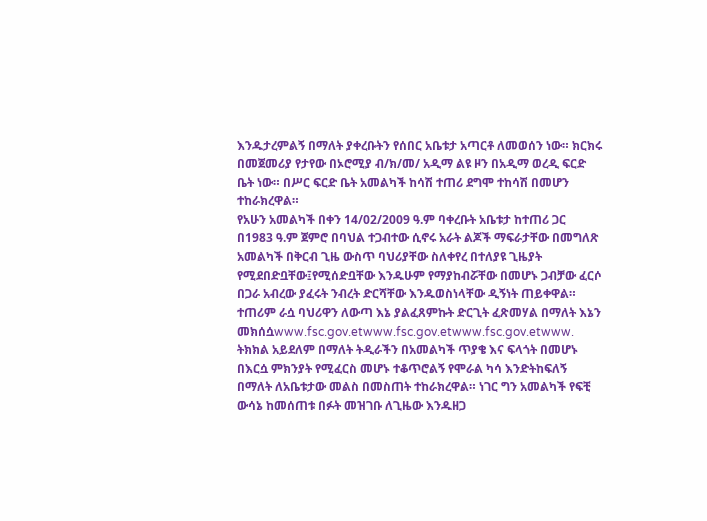እንዱታረምልኝ በማለት ያቀረቡትን የሰበር አቤቱታ አጣርቶ ለመወሰን ነው። ክርክሩ በመጀመሪያ የታየው በኦሮሚያ ብ/ክ/መ/ አዲማ ልዩ ዞን በአዲማ ወረዲ ፍርድ ቤት ነው። በሥር ፍርድ ቤት አመልካች ከሳሽ ተጠሪ ደግሞ ተከሳሽ በመሆን ተከራክረዋል።
የአሁን አመልካች በቀን 14/02/2009 ዓ.ም ባቀረቡት አቤቱታ ከተጠሪ ጋር በ1983 ዓ.ም ጀምሮ በባህል ተጋብተው ሲኖሩ አራት ልጆች ማፍራታቸው በመግለጽ አመልካች በቅርብ ጊዜ ውስጥ ባህሪያቸው ስለቀየረ በተለያዩ ጊዜያት የሚደበድቧቸው፤የሚሰድቧቸው እንዱሁም የማያከብሯቸው በመሆኑ ጋብቻው ፈርሶ በጋራ አብረው ያፈሩት ንብረት ድርሻቸው እንዱወስነላቸው ዲኝነት ጠይቀዋል። ተጠሪም ራሷ ባህሪዋን ለውጣ እኔ ያልፈጸምኩት ድርጊት ፈጽመሃል በማለት እኔን መክሰሷwww.fsc.gov.etwww.fsc.gov.etwww.fsc.gov.etwww.
ትክክል አይደለም በማለት ትዲራችን በአመልካች ጥያቄ እና ፍላጎት በመሆኑ በእርሷ ምክንያት የሚፈርስ መሆኑ ተቆጥሮልኝ የሞራል ካሳ እንድትከፍለኝ በማለት ለአቤቱታው መልስ በመስጠት ተከራክረዋል። ነገር ግን አመልካች የፍቺ ውሳኔ ከመሰጠቱ በፉት መዝገቡ ለጊዜው እንዱዘጋ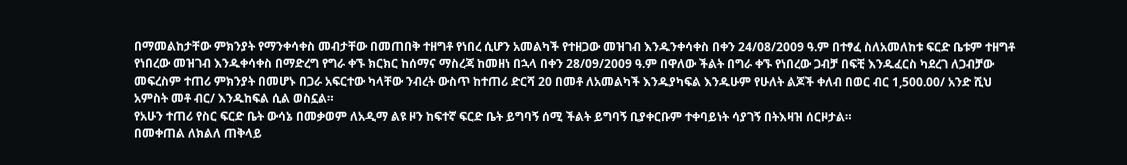በማመልከታቸው ምክንያት የማንቀሳቀስ መብታቸው በመጠበቅ ተዘግቶ የነበረ ሲሆን አመልካች የተዘጋው መዝገብ እንዱንቀሳቀስ በቀን 24/08/2009 ዓ.ም በተፃፈ ስለአመለከቱ ፍርድ ቤቱም ተዘግቶ የነበረው መዝገብ እንዱቀሳቀስ በማድረግ የግራ ቀኙ ክርክር ከሰማና ማስረጃ ከመዘነ በኋላ በቀን 28/09/2009 ዓ.ም በዋለው ችልት በግራ ቀኙ የነበረው ጋብቻ በፍቺ እንዱፈርስ ካደረገ ለጋብቻው መፍረስም ተጠሪ ምክንያት በመሆኑ በጋራ አፍርተው ካላቸው ንብረት ውስጥ ከተጠሪ ድርሻ 20 በመቶ ለአመልካች እንዱያካፍል እንዱሁም የሁለት ልጆች ቀለብ በወር ብር 1,500.00/ አንድ ሺህ አምስት መቶ ብር/ እንዱከፍል ሲል ወስኗል።
የአሁን ተጠሪ የስር ፍርድ ቤት ውሳኔ በመቃወም ለአዲማ ልዩ ዞን ከፍተኛ ፍርድ ቤት ይግባኝ ሰሚ ችልት ይግባኝ ቢያቀርቡም ተቀባይነት ሳያገኝ በትእዛዝ ሰርዞታል።
በመቀጠል ለክልለ ጠቅላይ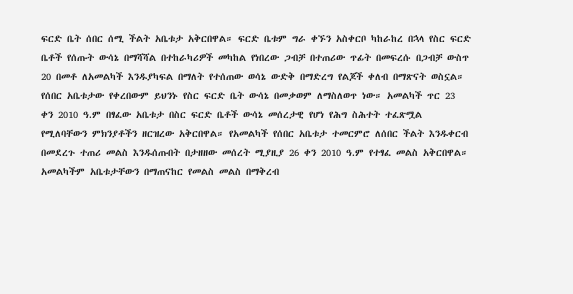ፍርድ ቤት ሰበር ሰሚ ችልት አቤቱታ አቅርበዋል። ፍርድ ቤቱም ግራ ቀኙን አስቀርቦ ካከራከረ በኋላ የስር ፍርድ ቤቶች የሰጡት ውሳኔ በማሻሻል በተከራካሪዎች መካከል የነበረው ጋብቻ በተጠሪው ጥፊት በመፍረሱ በጋብቻ ውስጥ 20 በመቶ ለአመልካች እንዱያካፍል በማለት የተሰጠው ወሳኔ ውድቅ በማድረግ የልጆች ቀለብ በማጽናት ወስኗል።
የሰበር አቤቱታው የቀረበውም ይህንኑ የስር ፍርድ ቤት ውሳኔ በመቃወም ለማስለወጥ ነው። አመልካች ጥር 23 ቀን 2010 ዓ.ም በፃፈው አቤቱታ በስር ፍርድ ቤቶች ውሳኔ መሰረታዊ የሆነ የሕግ ስሕተት ተፈጽሟል የሚለባቸውን ምክንያቶችን ዘርዝረው አቅርበዋል። የአመልካች የሰበር አቤቱታ ተመርምሮ ለሰበር ችልት እንዱቀርብ በመደረጉ ተጠሪ መልስ እንዱሰጡበት በታዘዘው መሰረት ሚያዚያ 26 ቀን 2010 ዓ.ም የተፃፈ መልስ አቅርበዋል። አመልካችም አቤቱታቸውን በማጠናከር የመልስ መልስ በማቅረብ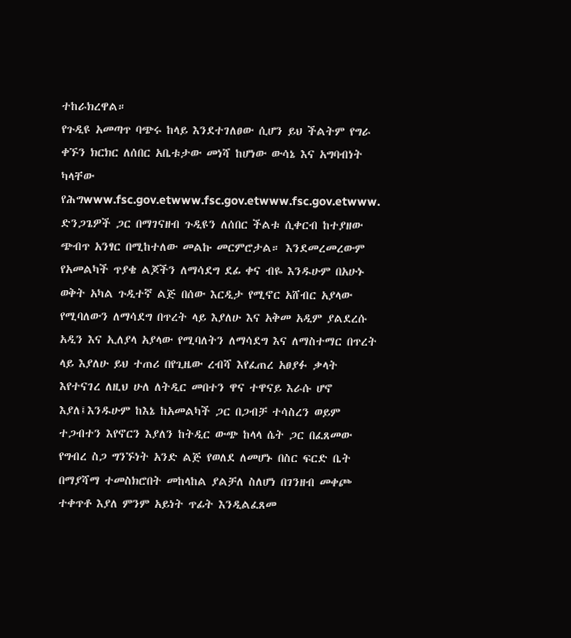ተከራክረዋል።
የጉዲዩ አመጣጥ ባጭሩ ከላይ እንደተገለፀው ሲሆን ይህ ችልትም የግራ ቀኙን ክርክር ለሰበር አቤቱታው መነሻ ከሆነው ውሳኔ እና አግባብነት ካላቸው የሕግwww.fsc.gov.etwww.fsc.gov.etwww.fsc.gov.etwww.
ድንጋጌዎች ጋር በማገናዘብ ጉዲዩን ለሰበር ችልቱ ሲቀርብ ከተያዘው ጭብጥ አንፃር በሚከተለው መልኩ መርምሮታል። እንደመረመረውም የአመልካች ጥያቄ ልጆችን ለማሳደግ ደፊ ቀና ብዬ እንዱሁም በአሁኑ ወቅት አካል ጉዲተኛ ልጅ በሰው እርዲታ የሚኖር አሸብር አያላው የሚባለውን ለማሳደግ በጥረት ላይ እያለሁ እና አቅመ አዲም ያልደረሱ አዲን እና ኢለያላ አያላው የሚባለትን ለማሳደግ እና ለማስተማር በጥረት ላይ እያለሁ ይህ ተጠሪ በየጊዜው ረብሻ እየፈጠረ አፀያፉ ቃላት እየተናገረ ለዚህ ሁለ ለትዲር መበተን ዋና ተዋናይ እራሱ ሆኖ እያለ፤እንዱሁም ከእኔ ከአመልካች ጋር በጋብቻ ተሳስረን ወይም ተጋብተን እየኖርን እያለን ከትዲር ውጭ ከላላ ሴት ጋር በፈጸመው የግብረ ስጋ ግንኙነት አንድ ልጅ የወለደ ለመሆኑ በስር ፍርድ ቤት በማያሻማ ተመስክሮበት መከላከል ያልቻለ ስለሆነ በገንዘብ መቀጮ ተቀጥቶ እያለ ምንም አይነት ጥፊት እንዲልፈጸመ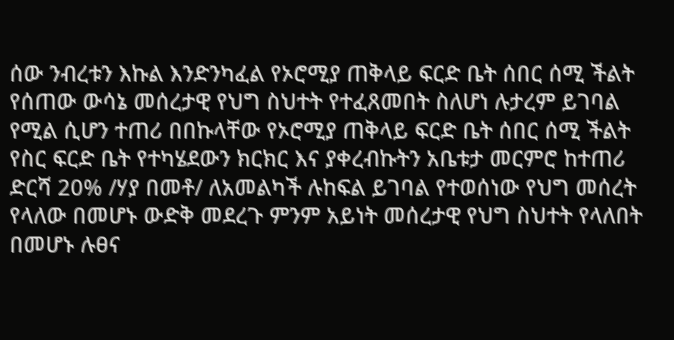ሰው ንብረቱን እኩል እንድንካፈል የኦሮሚያ ጠቅላይ ፍርድ ቤት ሰበር ሰሚ ችልት የሰጠው ውሳኔ መሰረታዊ የህግ ስህተት የተፈጸመበት ስለሆነ ሉታረም ይገባል የሚል ሲሆን ተጠሪ በበኩላቸው የኦሮሚያ ጠቅላይ ፍርድ ቤት ሰበር ሰሚ ችልት የስር ፍርድ ቤት የተካሄደውን ክርክር እና ያቀረብኩትን አቤቱታ መርምሮ ከተጠሪ ድርሻ 20% /ሃያ በመቶ/ ለአመልካች ሉከፍል ይገባል የተወሰነው የህግ መሰረት የላለው በመሆኑ ውድቅ መደረጉ ምንም አይነት መሰረታዊ የህግ ስህተት የላለበት በመሆኑ ሉፀና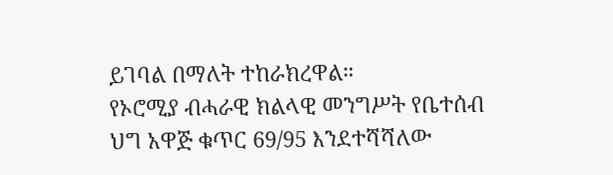ይገባል በማለት ተከራክረዋል።
የኦሮሚያ ብሓራዊ ክልላዊ መንግሥት የቤተሰብ ህግ አዋጅ ቁጥር 69/95 እንደተሻሻለው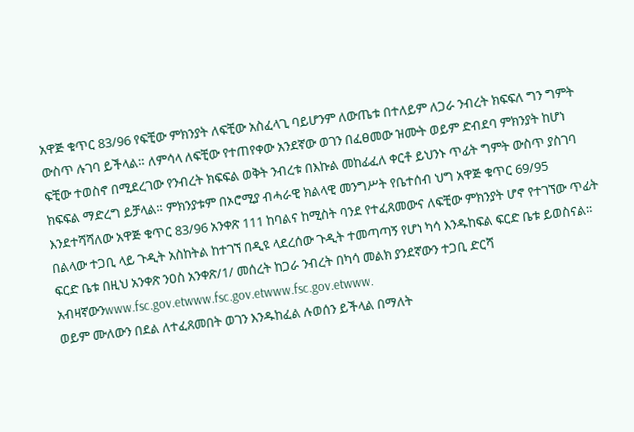አዋጅ ቁጥር 83/96 የፍቺው ምክንያት ለፍቺው አስፈላጊ ባይሆንም ለውጤቱ በተለይም ለጋራ ንብረት ክፍፍለ ግን ግምት ውስጥ ሉገባ ይችላል። ለምሳላ ለፍቺው የተጠየቀው አንደኛው ወገን በፈፀመው ዝሙት ወይም ድብደባ ምክንያት ከሆነ ፍቺው ተወስኖ በሚደረገው የንብረት ክፍፍል ወቅት ንብረቱ በእኩል መከፊፈለ ቀርቶ ይህንኑ ጥፊት ግምት ውስጥ ያስገባ ክፍፍል ማድረግ ይቻላል። ምክንያቱም በኦሮሚያ ብሓራዊ ክልላዊ መንግሥት የቤተሰብ ህግ አዋጅ ቁጥር 69/95 እንደተሻሻለው አዋጅ ቁጥር 83/96 አንቀጽ 111 ከባልና ከሚስት ባንደ የተፈጸመውና ለፍቺው ምክንያት ሆኖ የተገኘው ጥፊት በልላው ተጋቢ ላይ ጉዲት አስከትል ከተገኘ በዲዩ ላደረሰው ጉዲት ተመጣጣኝ የሆነ ካሳ እንዱከፍል ፍርድ ቤቱ ይወስናል። ፍርድ ቤቱ በዚህ አንቀጽ ንዐስ አንቀጽ/1/ መሰረት ከጋራ ንብረት በካሳ መልክ ያንደኛውን ተጋቢ ድርሻ አብዛኛውንwww.fsc.gov.etwww.fsc.gov.etwww.fsc.gov.etwww.
ወይም ሙለውን በደል ለተፈጸመበት ወገን እንዱከፈል ሉወሰን ይችላል በማለት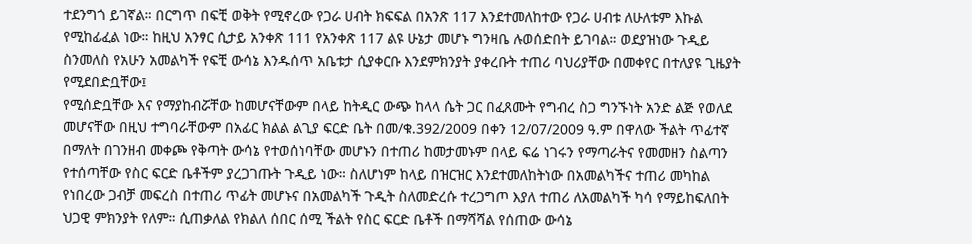ተደንግጎ ይገኛል። በርግጥ በፍቺ ወቅት የሚኖረው የጋራ ሀብት ክፍፍል በአንጽ 117 እንደተመለከተው የጋራ ሀብቱ ለሁለቱም እኩል የሚከፊፈል ነው። ከዚህ አንፃር ሲታይ አንቀጽ 111 የአንቀጽ 117 ልዩ ሁኔታ መሆኑ ግንዛቤ ሉወሰድበት ይገባል። ወደያዝነው ጉዲይ ስንመለስ የአሁን አመልካች የፍቺ ውሳኔ እንዱሰጥ አቤቱታ ሲያቀርቡ እንደምክንያት ያቀረቡት ተጠሪ ባህሪያቸው በመቀየር በተለያዩ ጊዜያት የሚደበድቧቸው፤
የሚሰድቧቸው እና የማያከብሯቸው ከመሆናቸውም በላይ ከትዲር ውጭ ከላላ ሴት ጋር በፈጸሙት የግብረ ስጋ ግንኙነት አንድ ልጅ የወለደ መሆናቸው በዚህ ተግባራቸውም በአፊር ክልል ልጊያ ፍርድ ቤት በመ/ቁ.392/2009 በቀን 12/07/2009 ዓ.ም በዋለው ችልት ጥፊተኛ በማለት በገንዘብ መቀጮ የቅጣት ውሳኔ የተወሰነባቸው መሆኑን በተጠሪ ከመታመኑም በላይ ፍሬ ነገሩን የማጣራትና የመመዘን ስልጣን የተሰጣቸው የስር ፍርድ ቤቶችም ያረጋገጡት ጉዲይ ነው። ስለሆነም ከላይ በዝርዝር እንደተመለከትነው በአመልካችና ተጠሪ መካከል የነበረው ጋብቻ መፍረስ በተጠሪ ጥፊት መሆኑና በአመልካች ጉዲት ስለመድረሱ ተረጋግጦ እያለ ተጠሪ ለአመልካች ካሳ የማይከፍለበት ህጋዊ ምክንያት የለም። ሲጠቃለል የክልለ ሰበር ሰሚ ችልት የስር ፍርድ ቤቶች በማሻሻል የሰጠው ውሳኔ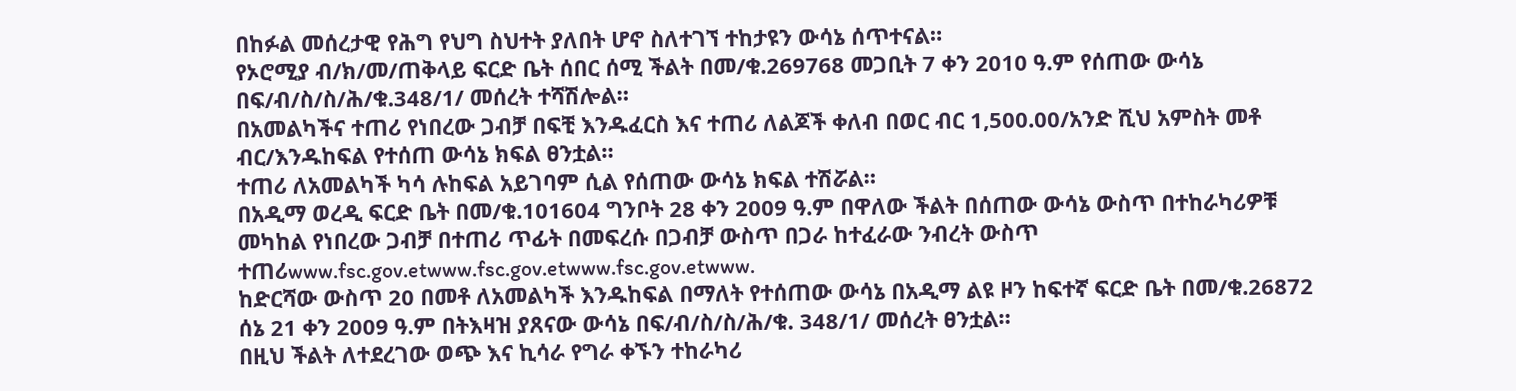በከፉል መሰረታዊ የሕግ የህግ ስህተት ያለበት ሆኖ ስለተገኘ ተከታዩን ውሳኔ ሰጥተናል።
የኦሮሚያ ብ/ክ/መ/ጠቅላይ ፍርድ ቤት ሰበር ሰሚ ችልት በመ/ቁ.269768 መጋቢት 7 ቀን 2010 ዓ.ም የሰጠው ውሳኔ በፍ/ብ/ስ/ስ/ሕ/ቁ.348/1/ መሰረት ተሻሽሎል።
በአመልካችና ተጠሪ የነበረው ጋብቻ በፍቺ እንዱፈርስ እና ተጠሪ ለልጆች ቀለብ በወር ብር 1,500.00/አንድ ሺህ አምስት መቶ ብር/እንዱከፍል የተሰጠ ውሳኔ ክፍል ፀንቷል።
ተጠሪ ለአመልካች ካሳ ሉከፍል አይገባም ሲል የሰጠው ውሳኔ ክፍል ተሽሯል።
በአዲማ ወረዲ ፍርድ ቤት በመ/ቁ.101604 ግንቦት 28 ቀን 2009 ዓ.ም በዋለው ችልት በሰጠው ውሳኔ ውስጥ በተከራካሪዎቹ መካከል የነበረው ጋብቻ በተጠሪ ጥፊት በመፍረሱ በጋብቻ ውስጥ በጋራ ከተፈራው ንብረት ውስጥ ተጠሪwww.fsc.gov.etwww.fsc.gov.etwww.fsc.gov.etwww.
ከድርሻው ውስጥ 20 በመቶ ለአመልካች እንዱከፍል በማለት የተሰጠው ውሳኔ በአዲማ ልዩ ዞን ከፍተኛ ፍርድ ቤት በመ/ቁ.26872 ሰኔ 21 ቀን 2009 ዓ.ም በትእዛዝ ያጸናው ውሳኔ በፍ/ብ/ስ/ስ/ሕ/ቁ. 348/1/ መሰረት ፀንቷል።
በዚህ ችልት ለተደረገው ወጭ እና ኪሳራ የግራ ቀኙን ተከራካሪ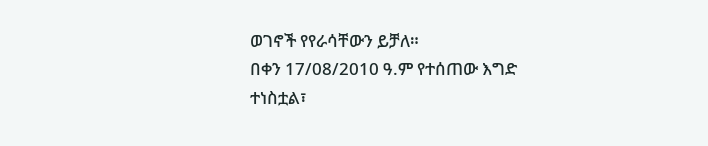ወገኖች የየራሳቸውን ይቻለ።
በቀን 17/08/2010 ዓ.ም የተሰጠው እግድ ተነስቷል፣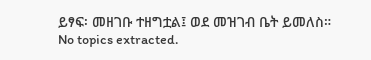ይፃፍ፡ መዘገቡ ተዘግቷል፤ ወደ መዝገብ ቤት ይመለስ።
No topics extracted.